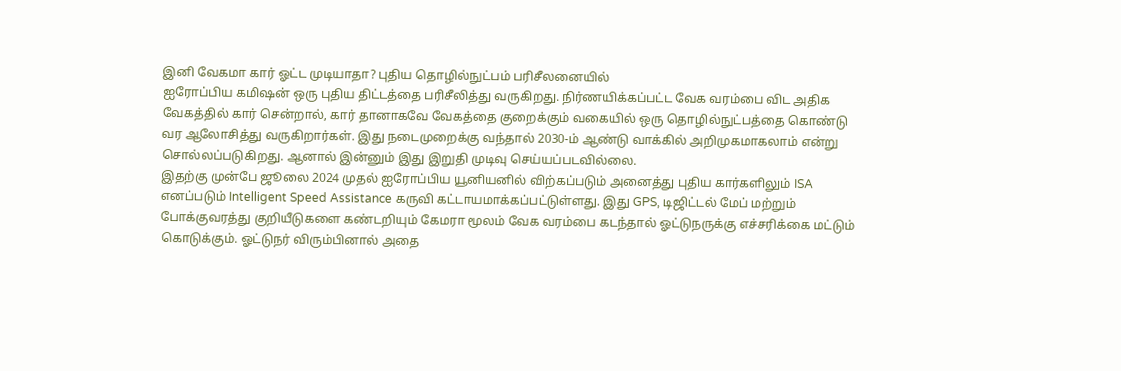இனி வேகமா கார் ஓட்ட முடியாதா? புதிய தொழில்நுட்பம் பரிசீலனையில்
ஐரோப்பிய கமிஷன் ஒரு புதிய திட்டத்தை பரிசீலித்து வருகிறது. நிர்ணயிக்கப்பட்ட வேக வரம்பை விட அதிக வேகத்தில் கார் சென்றால், கார் தானாகவே வேகத்தை குறைக்கும் வகையில் ஒரு தொழில்நுட்பத்தை கொண்டு வர ஆலோசித்து வருகிறார்கள். இது நடைமுறைக்கு வந்தால் 2030-ம் ஆண்டு வாக்கில் அறிமுகமாகலாம் என்று சொல்லப்படுகிறது. ஆனால் இன்னும் இது இறுதி முடிவு செய்யப்படவில்லை.
இதற்கு முன்பே ஜூலை 2024 முதல் ஐரோப்பிய யூனியனில் விற்கப்படும் அனைத்து புதிய கார்களிலும் ISA எனப்படும் Intelligent Speed Assistance கருவி கட்டாயமாக்கப்பட்டுள்ளது. இது GPS, டிஜிட்டல் மேப் மற்றும் போக்குவரத்து குறியீடுகளை கண்டறியும் கேமரா மூலம் வேக வரம்பை கடந்தால் ஓட்டுநருக்கு எச்சரிக்கை மட்டும் கொடுக்கும். ஓட்டுநர் விரும்பினால் அதை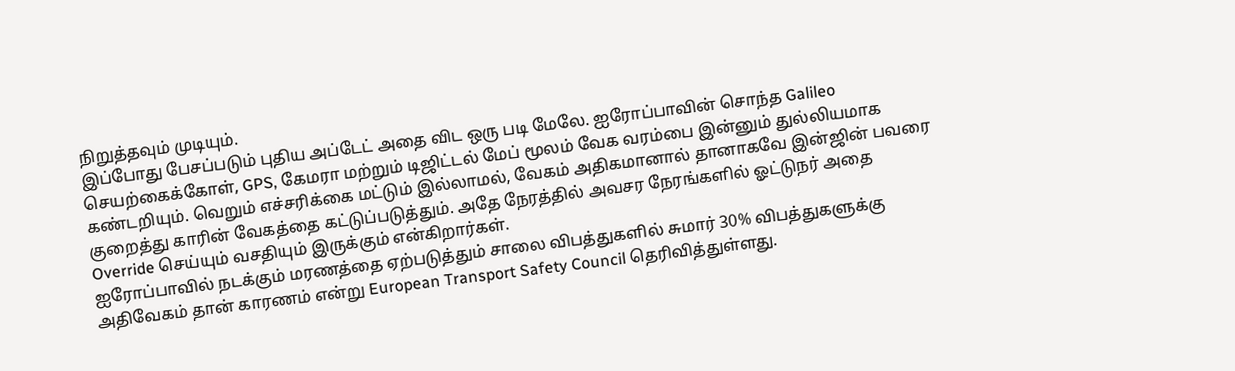நிறுத்தவும் முடியும்.
இப்போது பேசப்படும் புதிய அப்டேட் அதை விட ஒரு படி மேலே. ஐரோப்பாவின் சொந்த Galileo செயற்கைக்கோள், GPS, கேமரா மற்றும் டிஜிட்டல் மேப் மூலம் வேக வரம்பை இன்னும் துல்லியமாக கண்டறியும். வெறும் எச்சரிக்கை மட்டும் இல்லாமல், வேகம் அதிகமானால் தானாகவே இன்ஜின் பவரை குறைத்து காரின் வேகத்தை கட்டுப்படுத்தும். அதே நேரத்தில் அவசர நேரங்களில் ஓட்டுநர் அதை Override செய்யும் வசதியும் இருக்கும் என்கிறார்கள்.
ஐரோப்பாவில் நடக்கும் மரணத்தை ஏற்படுத்தும் சாலை விபத்துகளில் சுமார் 30% விபத்துகளுக்கு அதிவேகம் தான் காரணம் என்று European Transport Safety Council தெரிவித்துள்ளது.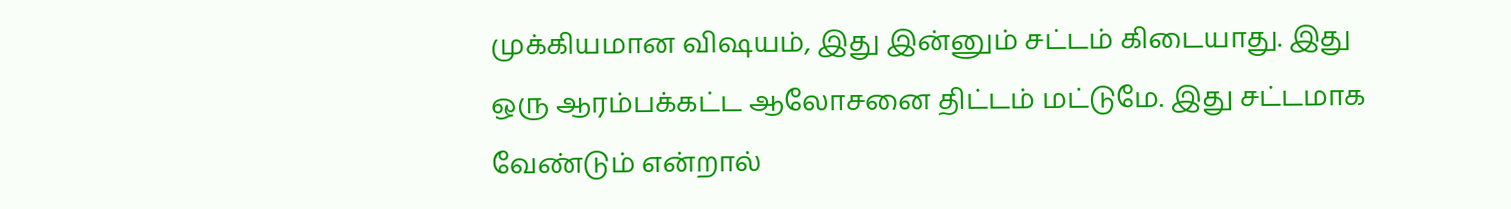முக்கியமான விஷயம், இது இன்னும் சட்டம் கிடையாது. இது ஒரு ஆரம்பக்கட்ட ஆலோசனை திட்டம் மட்டுமே. இது சட்டமாக வேண்டும் என்றால்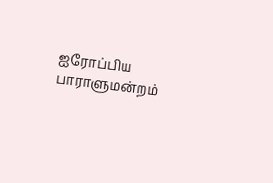ஐரோப்பிய பாராளுமன்றம்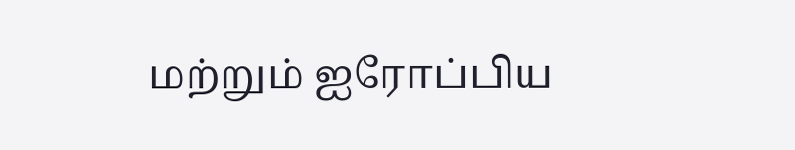மற்றும் ஐரோப்பிய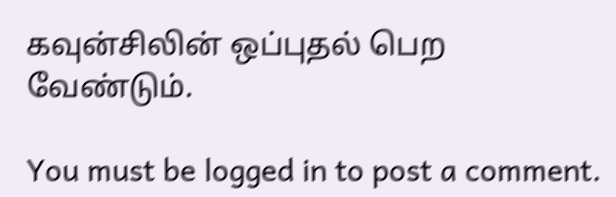கவுன்சிலின் ஒப்புதல் பெற வேண்டும்.

You must be logged in to post a comment.